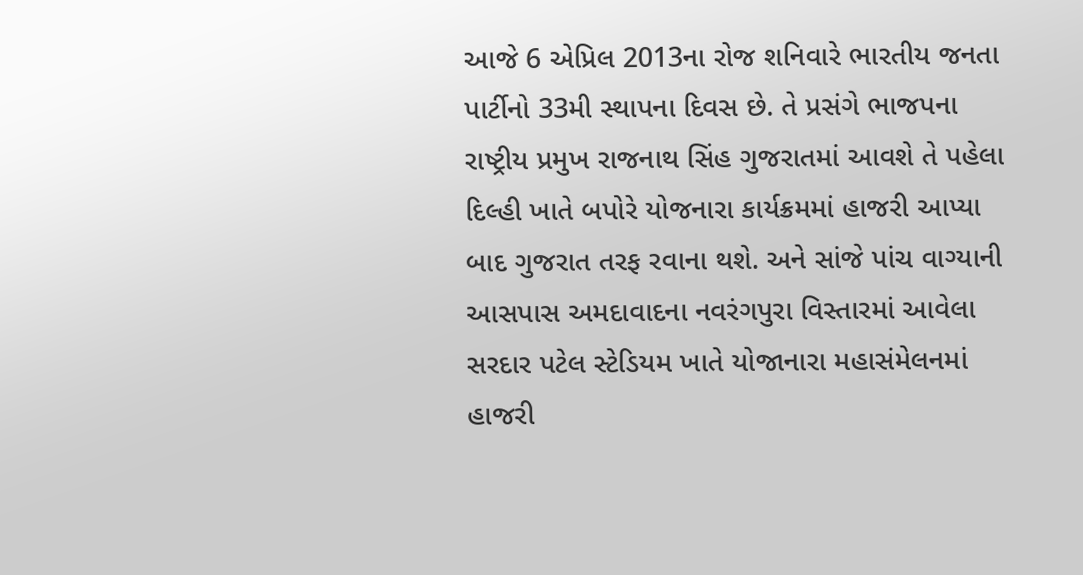આજે 6 એપ્રિલ 2013ના રોજ શનિવારે ભારતીય જનતા પાર્ટીનો 33મી સ્થાપના દિવસ છે. તે પ્રસંગે ભાજપના રાષ્ટ્રીય પ્રમુખ રાજનાથ સિંહ ગુજરાતમાં આવશે તે પહેલા દિલ્હી ખાતે બપોરે યોજનારા કાર્યક્રમમાં હાજરી આપ્યા બાદ ગુજરાત તરફ રવાના થશે. અને સાંજે પાંચ વાગ્યાની આસપાસ અમદાવાદના નવરંગપુરા વિસ્તારમાં આવેલા સરદાર પટેલ સ્ટેડિયમ ખાતે યોજાનારા મહાસંમેલનમાં હાજરી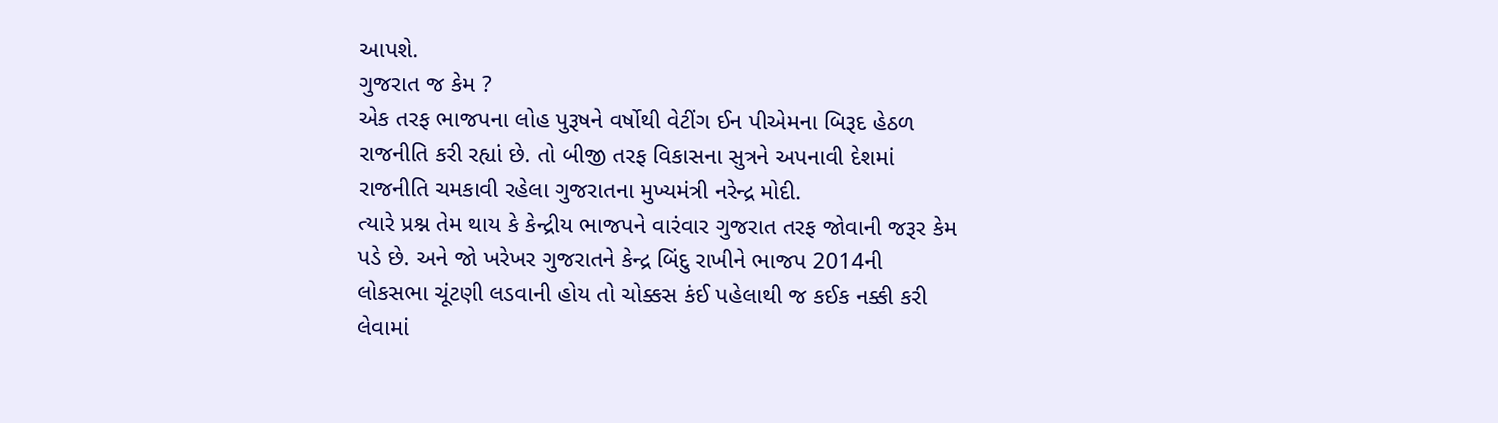આપશે.
ગુજરાત જ કેમ ?
એક તરફ ભાજપના લોહ પુરૂષને વર્ષોથી વેટીંગ ઈન પીએમના બિરૂદ હેઠળ રાજનીતિ કરી રહ્યાં છે. તો બીજી તરફ વિકાસના સુત્રને અપનાવી દેશમાં રાજનીતિ ચમકાવી રહેલા ગુજરાતના મુખ્યમંત્રી નરેન્દ્ર મોદી.
ત્યારે પ્રશ્ન તેમ થાય કે કેન્દ્રીય ભાજપને વારંવાર ગુજરાત તરફ જોવાની જરૂર કેમ પડે છે. અને જો ખરેખર ગુજરાતને કેન્દ્ર બિંદુ રાખીને ભાજપ 2014ની લોકસભા ચૂંટણી લડવાની હોય તો ચોક્કસ કંઈ પહેલાથી જ કઈક નક્કી કરી લેવામાં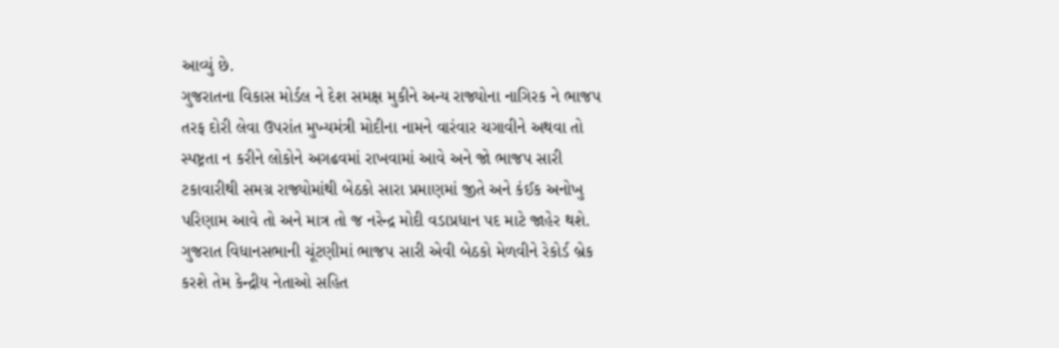આવ્યું છે.
ગુજરાતના વિકાસ મોર્ડલ ને દેશ સમક્ષ મુકીને અન્ય રાજ્યોના નાગિરક ને ભાજપ તરફ દોરી લેવા ઉપરાંત મુખ્યમંત્રી મોદીના નામને વારંવાર ચગાવીને અથવા તો સ્પષ્ટ્રતા ન કરીને લોકોને અગઢવમાં રાખવામાં આવે અને જો ભાજપ સારી ટકાવારીથી સમગ્ર રાજ્યોમાંથી બેઠકો સારા પ્રમાણમાં જીતે અને કંઈક અનોખુ પરિણામ આવે તો અને માત્ર તો જ નરેન્દ્ર મોદી વડાપ્રધાન પદ માટે જાહેર થશે. ગુજરાત વિધાનસભાની ચૂંટણીમાં ભાજપ સારી એવી બેઠકો મેળવીને રેકોર્ડ બ્રેક કરશે તેમ કેન્દ્રીય નેતાઓ સહિત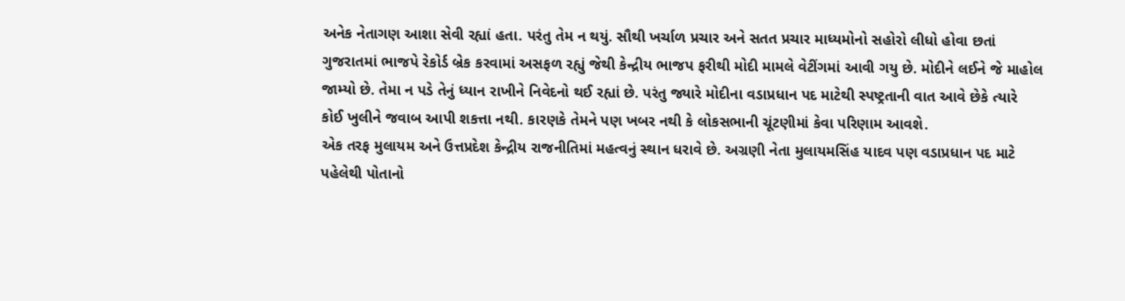અનેક નેતાગણ આશા સેવી રહ્યાં હતા. પરંતુ તેમ ન થયું. સૌથી ખર્ચાળ પ્રચાર અને સતત પ્રચાર માધ્યમોનો સહોરો લીધો હોવા છતાં ગુજરાતમાં ભાજપે રેકોર્ડ બ્રેક કરવામાં અસફળ રહ્યું જેથી કેન્દ્રીય ભાજપ ફરીથી મોદી મામલે વેટીંગમાં આવી ગયુ છે. મોદીને લઈને જે માહોલ જામ્યો છે. તેમા ન પડે તેનું ધ્યાન રાખીને નિવેદનો થઈ રહ્યાં છે. પરંતુ જ્યારે મોદીના વડાપ્રધાન પદ માટેથી સ્પષ્ટ્રતાની વાત આવે છેકે ત્યારે કોઈ ખુલીને જવાબ આપી શકત્તા નથી. કારણકે તેમને પણ ખબર નથી કે લોકસભાની ચૂંટણીમાં કેવા પરિણામ આવશે.
એક તરફ મુલાયમ અને ઉત્તપ્રદેશ કેન્દ્રીય રાજનીતિમાં મહત્વનું સ્થાન ધરાવે છે. અગ્રણી નેતા મુલાયમસિંહ યાદવ પણ વડાપ્રધાન પદ માટે પહેલેથી પોતાનો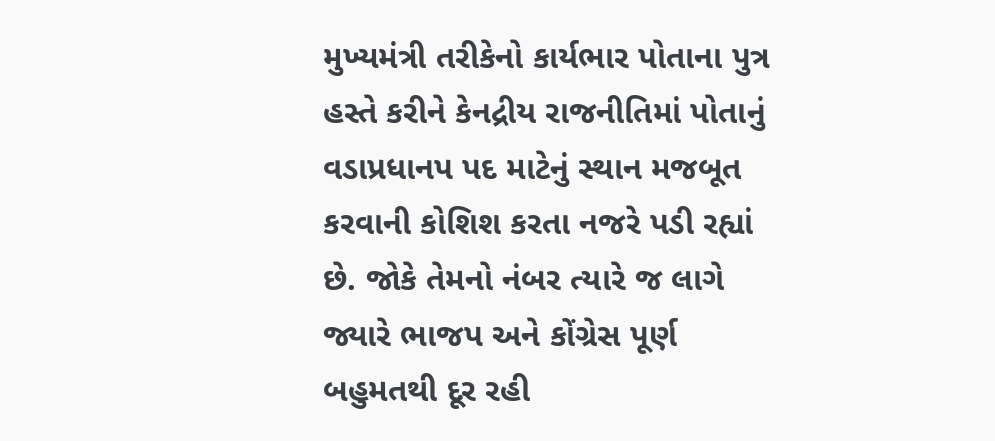મુખ્યમંત્રી તરીકેનો કાર્યભાર પોતાના પુત્ર હસ્તે કરીને કેનદ્રીય રાજનીતિમાં પોતાનું વડાપ્રધાનપ પદ માટેનું સ્થાન મજબૂત કરવાની કોશિશ કરતા નજરે પડી રહ્યાં છે. જોકે તેમનો નંબર ત્યારે જ લાગે જ્યારે ભાજપ અને કોંગ્રેસ પૂર્ણ બહુમતથી દૂર રહી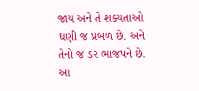જાય અને તે શક્યતાઓ ઘણી જ પ્રબળ છે. અને તેનો જ ડર ભાજપને છે.
આ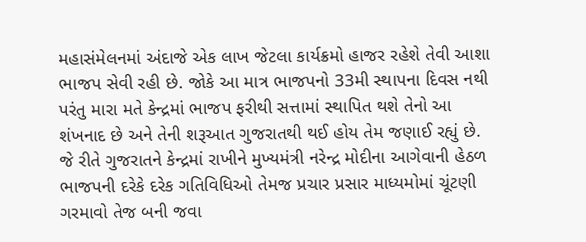મહાસંમેલનમાં અંદાજે એક લાખ જેટલા કાર્યક્રમો હાજર રહેશે તેવી આશા ભાજપ સેવી રહી છે. જોકે આ માત્ર ભાજપનો 33મી સ્થાપના દિવસ નથી પરંતુ મારા મતે કેન્દ્રમાં ભાજપ ફરીથી સત્તામાં સ્થાપિત થશે તેનો આ શંખનાદ છે અને તેની શરૂઆત ગુજરાતથી થઈ હોય તેમ જણાઈ રહ્યું છે.
જે રીતે ગુજરાતને કેન્દ્રમાં રાખીને મુખ્યમંત્રી નરેન્દ્ર મોદીના આગેવાની હેઠળ ભાજપની દરેકે દરેક ગતિવિધિઓ તેમજ પ્રચાર પ્રસાર માધ્યમોમાં ચૂંટણી ગરમાવો તેજ બની જવા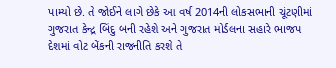પામ્યો છે. તે જોઈને લાગે છેકે આ વર્ષ 2014ની લોકસભાની ચૂંટણીમાં ગુજરાત કેન્દ્ર બિંદુ બની રહેશે અને ગુજરાત મોર્ડલના સહારે ભાજપ દેશમાં વોટ બેંકની રાજનીતિ કરશે તે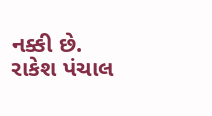નક્કી છે.
રાકેશ પંચાલ